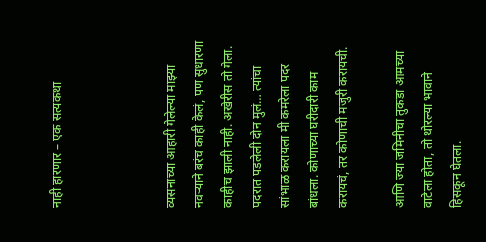नाही हारणार – एक सत्यकथा



व्यसनाच्या आहारी गेलेल्या माझ्या नवऱ्याने बरंच काही केलं, पण सुधारणा काहीच झाली नाही. अखेरीस तो गेला. पदरात पडलेली दोन मुलं… त्यांचा सांभाळ करायला मी कमरेला पदर बांधला. कोणाच्या घरीदारी काम करायचं, तर कोणाची मजुरी करायची.

आणि ज्या जमिनीचा तुकडा आमच्या वाटेला होता, तो थोरल्या भावाने हिसकून घेतला.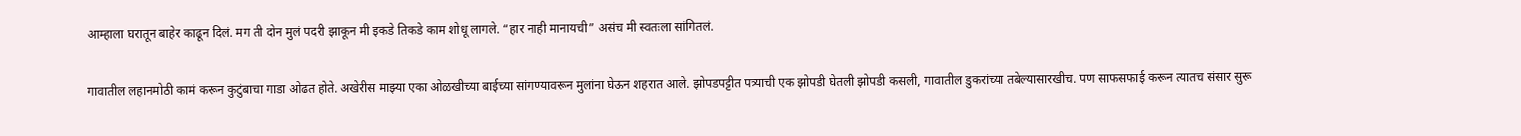आम्हाला घरातून बाहेर काढून दिलं. मग ती दोन मुलं पदरी झाकून मी इकडे तिकडे काम शोधू लागले. “हार नाही मानायची” असंच मी स्वतःला सांगितलं.

गावातील लहानमोठी कामं करून कुटुंबाचा गाडा ओढत होते. अखेरीस माझ्या एका ओळखीच्या बाईच्या सांगण्यावरून मुलांना घेऊन शहरात आले. झोपडपट्टीत पत्र्याची एक झोपडी घेतली झोपडी कसली, गावातील डुकरांच्या तबेल्यासारखीच. पण साफसफाई करून त्यातच संसार सुरू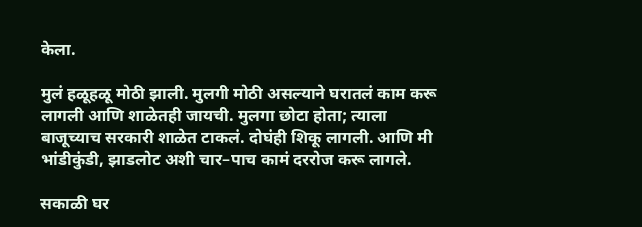केला.

मुलं हळूहळू मोठी झाली. मुलगी मोठी असल्याने घरातलं काम करू लागली आणि शाळेतही जायची. मुलगा छोटा होता; त्याला बाजूच्याच सरकारी शाळेत टाकलं. दोघंही शिकू लागली. आणि मी भांडीकुंडी, झाडलोट अशी चार–पाच कामं दररोज करू लागले.

सकाळी घर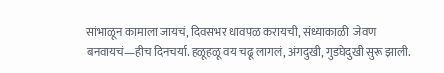सांभाळून कामाला जायचं, दिवसभर धावपळ करायची, संध्याकाळी  जेवण बनवायचं—हीच दिनचर्या. हळूहळू वय चढू लागलं, अंगदुखी, गुडघेदुखी सुरू झाली.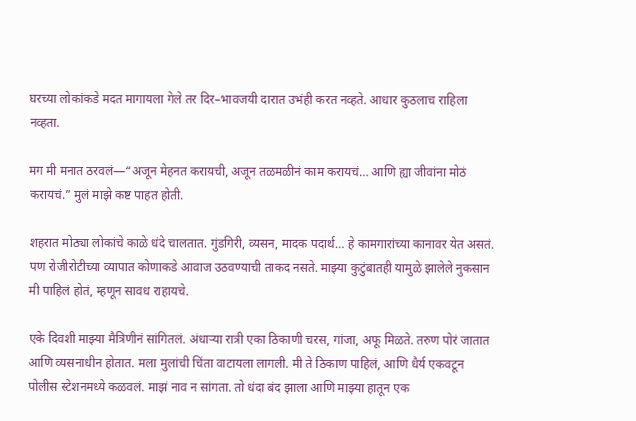घरच्या लोकांकडे मदत मागायला गेले तर दिर–भावजयी दारात उभंही करत नव्हते. आधार कुठलाच राहिला नव्हता.

मग मी मनात ठरवलं—“अजून मेहनत करायची, अजून तळमळीनं काम करायचं… आणि ह्या जीवांना मोठं करायचं.” मुलं माझे कष्ट पाहत होती.

शहरात मोठ्या लोकांचे काळे धंदे चालतात. गुंडगिरी, व्यसन, मादक पदार्थ… हे कामगारांच्या कानावर येत असतं. पण रोजीरोटीच्या व्यापात कोणाकडे आवाज उठवण्याची ताकद नसते. माझ्या कुटुंबातही यामुळे झालेले नुकसान मी पाहिलं होतं, म्हणून सावध राहायचे.

एके दिवशी माझ्या मैत्रिणीनं सांगितलं. अंधाऱ्या रात्री एका ठिकाणी चरस, गांजा, अफू मिळते. तरुण पोरं जातात आणि व्यसनाधीन होतात. मला मुलांची चिंता वाटायला लागली. मी ते ठिकाण पाहिलं, आणि धैर्य एकवटून पोलीस स्टेशनमध्ये कळवलं. माझं नाव न सांगता. तो धंदा बंद झाला आणि माझ्या हातून एक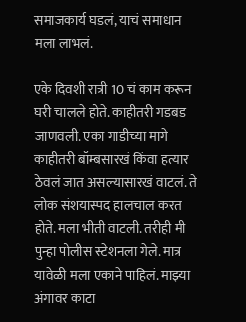समाजकार्य घडलं, याचं समाधान मला लाभलं.

एके दिवशी रात्री 10 चं काम करून घरी चालले होते. काहीतरी गडबड जाणवली. एका गाडीच्या मागे काहीतरी बॉम्बसारखं किंवा हत्यार ठेवलं जात असल्यासारखं वाटलं. ते लोक संशयास्पद हालचाल करत होते. मला भीती वाटली. तरीही मी पुन्हा पोलीस स्टेशनला गेले. मात्र यावेळी मला एकाने पाहिलं. माझ्या अंगावर काटा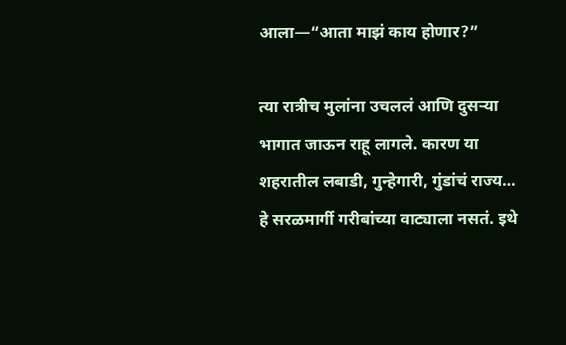आला—“आता माझं काय होणार?”

त्या रात्रीच मुलांना उचललं आणि दुसऱ्या भागात जाऊन राहू लागले. कारण या शहरातील लबाडी, गुन्हेगारी, गुंडांचं राज्य… हे सरळमार्गी गरीबांच्या वाट्याला नसतं. इथे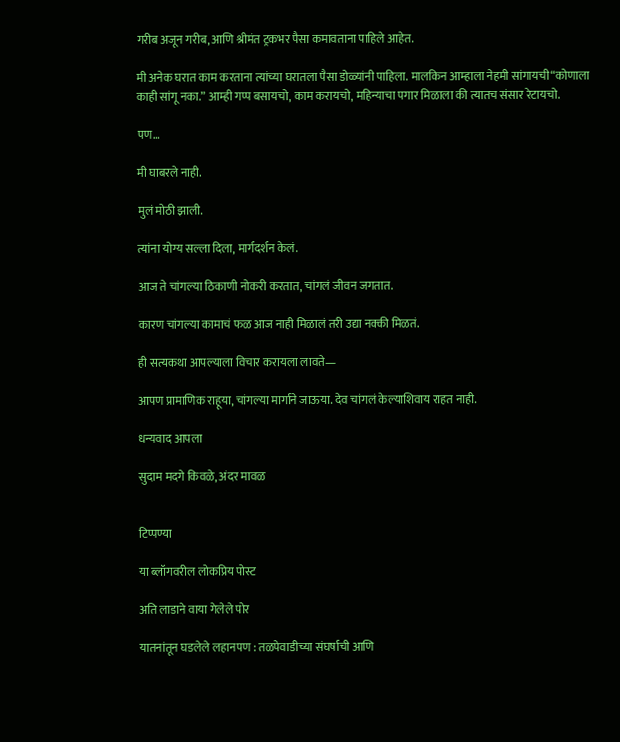गरीब अजून गरीब, आणि श्रीमंत ट्रकभर पैसा कमावताना पाहिले आहेत.

मी अनेक घरात काम करताना त्यांच्या घरातला पैसा डोळ्यांनी पाहिला. मालकिन आम्हाला नेहमी सांगायची“कोणाला काही सांगू नका.” आम्ही गप्प बसायचो, काम करायचो, महिन्याचा पगार मिळाला की त्यातच संसार रेटायचो.

पण…

मी घाबरले नाही.

मुलं मोठी झाली.

त्यांना योग्य सल्ला दिला, मार्गदर्शन केलं.

आज ते चांगल्या ठिकाणी नोकरी करतात, चांगलं जीवन जगतात.

कारण चांगल्या कामाचं फळ आज नाही मिळालं तरी उद्या नक्की मिळतं.

ही सत्यकथा आपल्याला विचार करायला लावते—

आपण प्रामाणिक राहूया, चांगल्या मार्गाने जाऊया. देव चांगलं केल्याशिवाय राहत नाही.

धन्यवाद आपला

सुदाम मदगे किवळे, अंदर मावळ


टिप्पण्या

या ब्लॉगवरील लोकप्रिय पोस्ट

अति लाडाने वाया गेलेले पोर

यातनांतून घडलेले लहानपण : तळपेवाडीच्या संघर्षाची आणि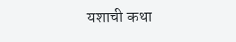यशाची कथा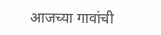आजच्या गावांची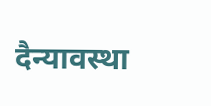दैन्यावस्था